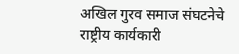अखिल गुरव समाज संघटनेचे राष्ट्रीय कार्यकारी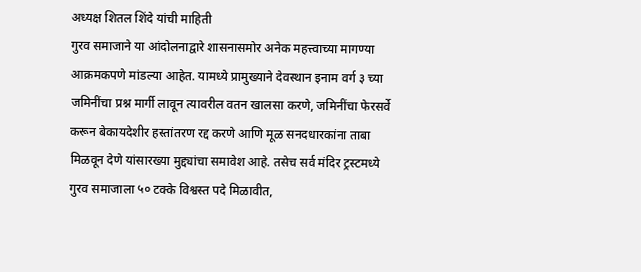अध्यक्ष शितल शिंदे यांची माहिती
गुरव समाजाने या आंदोलनाद्वारे शासनासमोर अनेक महत्त्वाच्या मागण्या आक्रमकपणे मांडल्या आहेत. यामध्ये प्रामुख्याने देवस्थान इनाम वर्ग ३ च्या जमिनींचा प्रश्न मार्गी लावून त्यावरील वतन खालसा करणे, जमिनींचा फेरसर्वे करून बेकायदेशीर हस्तांतरण रद्द करणे आणि मूळ सनदधारकांना ताबा मिळवून देणे यांसारख्या मुद्द्यांचा समावेश आहे. तसेच सर्व मंदिर ट्रस्टमध्ये गुरव समाजाला ५० टक्के विश्वस्त पदे मिळावीत,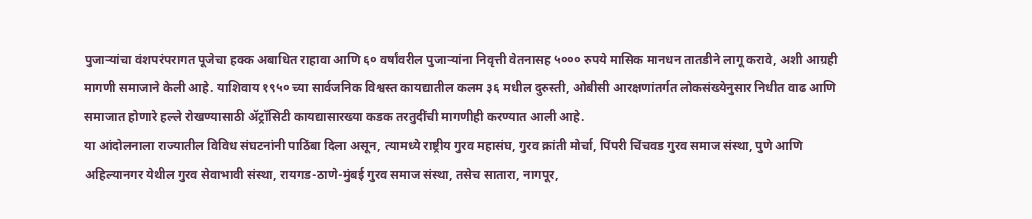पुजाऱ्यांचा वंशपरंपरागत पूजेचा हक्क अबाधित राहावा आणि ६० वर्षांवरील पुजाऱ्यांना निवृत्ती वेतनासह ५००० रुपये मासिक मानधन तातडीने लागू करावे, अशी आग्रही मागणी समाजाने केली आहे. याशिवाय १९५० च्या सार्वजनिक विश्वस्त कायद्यातील कलम ३६ मधील दुरुस्ती, ओबीसी आरक्षणांतर्गत लोकसंख्येनुसार निधीत वाढ आणि समाजात होणारे हल्ले रोखण्यासाठी ॲट्रॉसिटी कायद्यासारख्या कडक तरतुदींची मागणीही करण्यात आली आहे.
या आंदोलनाला राज्यातील विविध संघटनांनी पाठिंबा दिला असून, त्यामध्ये राष्ट्रीय गुरव महासंघ, गुरव क्रांती मोर्चा, पिंपरी चिंचवड गुरव समाज संस्था, पुणे आणि अहिल्यानगर येथील गुरव सेवाभावी संस्था, रायगड-ठाणे-मुंबई गुरव समाज संस्था, तसेच सातारा, नागपूर,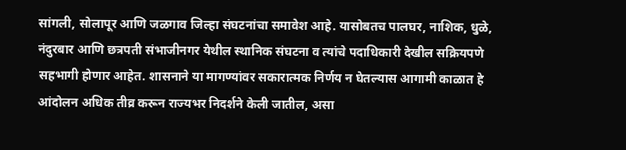सांगली, सोलापूर आणि जळगाव जिल्हा संघटनांचा समावेश आहे. यासोबतच पालघर, नाशिक, धुळे, नंदुरबार आणि छत्रपती संभाजीनगर येथील स्थानिक संघटना व त्यांचे पदाधिकारी देखील सक्रियपणे सहभागी होणार आहेत. शासनाने या मागण्यांवर सकारात्मक निर्णय न घेतल्यास आगामी काळात हे आंदोलन अधिक तीव्र करून राज्यभर निदर्शने केली जातील, असा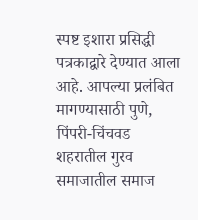स्पष्ट इशारा प्रसिद्धी पत्रकाद्वारे देण्यात आला आहे. आपल्या प्रलंबित मागण्यासाठी पुणे, पिंपरी-चिंचवड शहरातील गुरव समाजातील समाज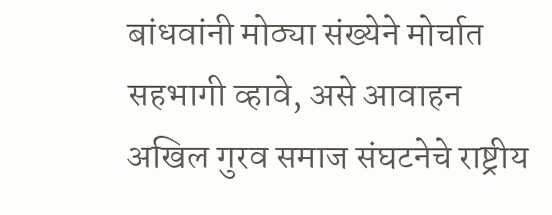बांधवांनी मोठ्या संख्येने मोर्चात सहभागी व्हावे, असे आवाहन अखिल गुरव समाज संघटनेचे राष्ट्रीय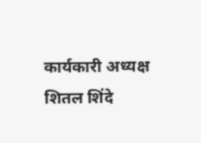कार्यकारी अध्यक्ष शितल शिंदे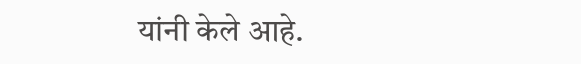यांनी केले आहे.